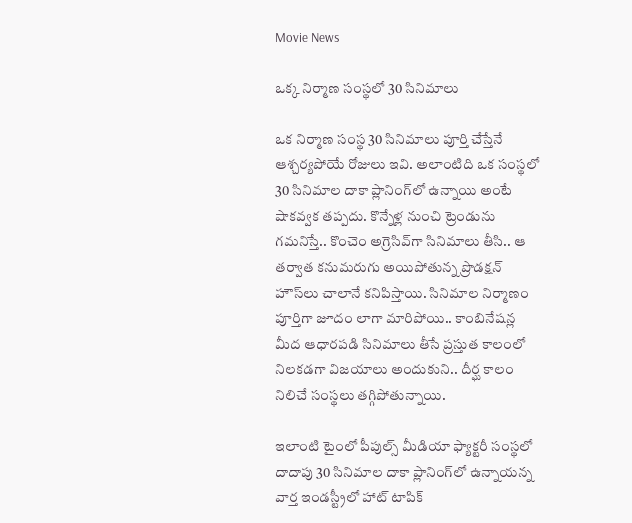Movie News

ఒక్క నిర్మాణ సంస్థ‌లో 30 సినిమాలు

ఒక నిర్మాణ సంస్థ 30 సినిమాలు పూర్తి చేస్తేనే ఆశ్చర్యపోయే రోజులు ఇవి. అలాంటిది ఒక సంస్థలో 30 సినిమాల దాకా ప్లానింగ్‌లో ఉన్నాయి అంటే షాకవ్వక తప్పదు. కొన్నేళ్ల నుంచి ట్రెండును గమనిస్తే.. కొంచెం అగ్రెసివ్‌గా సినిమాలు తీసి.. ఆ తర్వాత కనుమరుగు అయిపోతున్న ప్రొడక్షన్ హౌస్‌లు చాలానే కనిపిస్తాయి. సినిమాల నిర్మాణం పూర్తిగా జూదం లాగా మారిపోయి.. కాంబినేషన్ల మీద ఆధారపడి సినిమాలు తీసే ప్రస్తుత కాలంలో నిలకడగా విజయాలు అందుకుని.. దీర్ఘ కాలం నిలిచే సంస్థలు తగ్గిపోతున్నాయి.

ఇలాంటి టైంలో పీపుల్స్ మీడియా ఫ్యాక్టరీ సంస్థలో దాదాపు 30 సినిమాల దాకా ప్లానింగ్‌లో ఉన్నాయన్న వార్త ఇండస్ట్రీలో హాట్ టాపిక్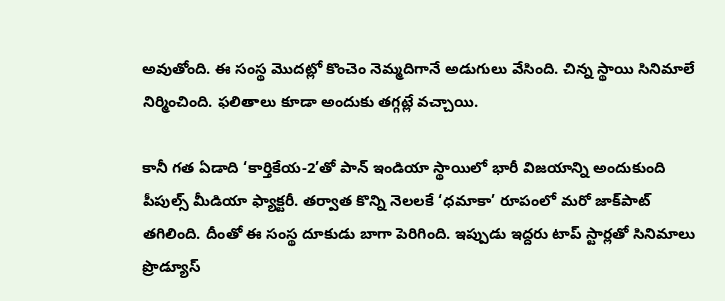అవుతోంది. ఈ సంస్థ మొదట్లో కొంచెం నెమ్మదిగానే అడుగులు వేసింది. చిన్న స్థాయి సినిమాలే నిర్మించింది. ఫలితాలు కూడా అందుకు తగ్గట్లే వచ్చాయి.

కానీ గత ఏడాది ‘కార్తికేయ-2’తో పాన్ ఇండియా స్థాయిలో భారీ విజయాన్ని అందుకుంది పీపుల్స్ మీడియా ఫ్యాక్టరీ. తర్వాత కొన్ని నెలలకే ‘ధమాకా’ రూపంలో మరో జాక్‌పాట్ తగిలింది. దీంతో ఈ సంస్థ దూకుడు బాగా పెరిగింది. ఇప్పుడు ఇద్దరు టాప్ స్టార్లతో సినిమాలు ప్రొడ్యూస్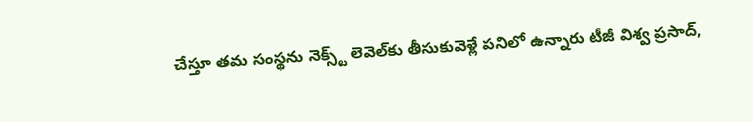చేస్తూ తమ సంస్థను నెక్స్ట్ లెవెల్‌కు తీసుకువెళ్లే పనిలో ఉన్నారు టీజీ విశ్వ ప్రసాద్,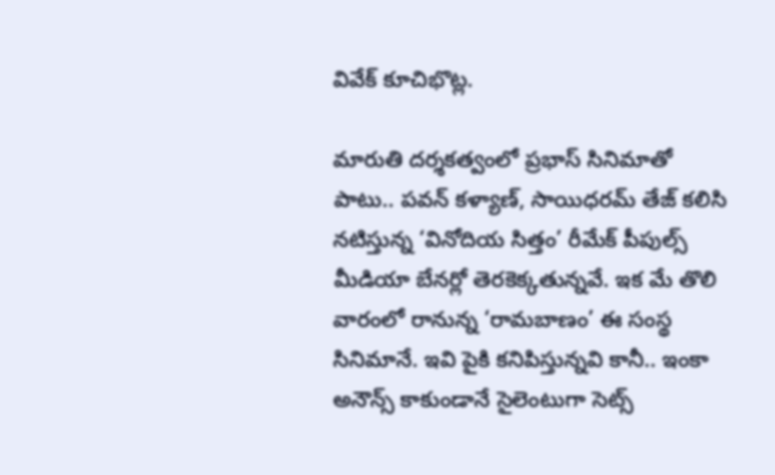వివేక్ కూచిభొట్ల.

మారుతి దర్శకత్వంలో ప్రభాస్ సినిమాతో పాటు.. పవన్ కళ్యాణ్, సాయిధరమ్ తేజ్ కలిసి నటిస్తున్న ‘వినోదియ సిత్తం’ రీమేక్ పీపుల్స్ మీడియా బేనర్లో తెరకెక్కతున్నవే. ఇక మే తొలి వారంలో రానున్న ‘రామబాణం’ ఈ సంస్థ సినిమానే. ఇవి పైకి కనిపిస్తున్నవి కానీ.. ఇంకా అనౌన్స్ కాకుండానే సైలెంటుగా సెట్స్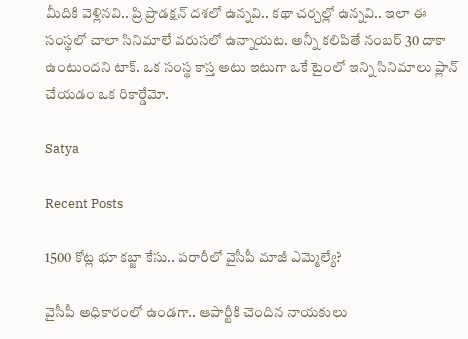మీదికి వెళ్లినవి.. ప్రి ప్రొడక్షన్ దశలో ఉన్నవి.. కథా చర్చల్లో ఉన్నవి.. ఇలా ఈ సంస్థలో చాలా సినిమాలే వరుసలో ఉన్నాయట. అన్నీ కలిపితే నంబర్ 30 దాకా ఉంటుందని టాక్. ఒక సంస్థ కాస్త అటు ఇటుగా ఒకే టైంలో ఇన్ని సినిమాలు ప్లాన్ చేయడం ఒక రికార్డేమో.

Satya

Recent Posts

1500 కోట్ల భూ క‌బ్జా కేసు.. ప‌రారీలో వైసీపీ మాజీ ఎమ్మెల్యే?

వైసీపీ అధికారంలో ఉండ‌గా.. ఆపార్టీకి చెందిన నాయ‌కులు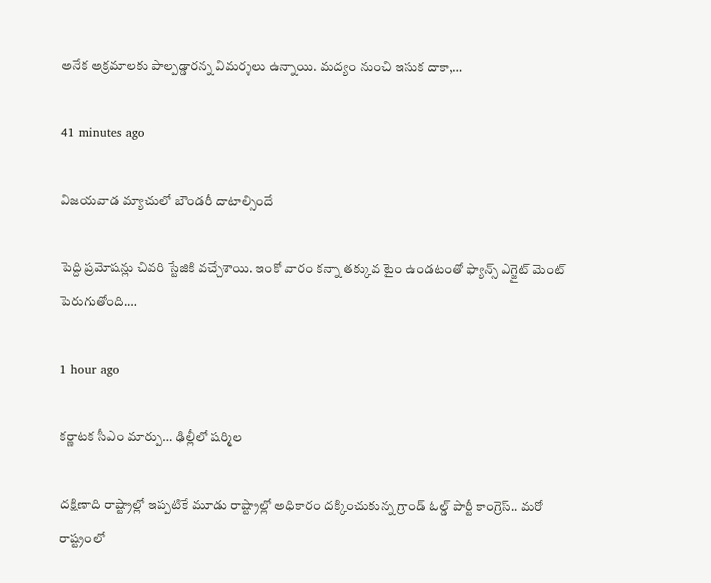అనేక అక్ర‌మాల‌కు పాల్ప‌డ్డార‌న్న విమ‌ర్శ‌లు ఉన్నాయి. మద్యం నుంచి ఇసుక దాకా,…

41 minutes ago

విజయవాడ మ్యాచులో బౌండరీ దాటాల్సిందే

పెద్ది ప్రమోషన్లు చివరి స్టేజికి వచ్చేశాయి. ఇంకో వారం కన్నా తక్కువ టైం ఉండటంతో ఫ్యాన్స్ ఎగ్జైట్ మెంట్ పెరుగుతోంది.…

1 hour ago

కర్ణాటక సీఎం మార్పు… ఢిల్లీలో షర్మిల

దక్షిణాది రాష్ట్రాల్లో ఇప్పటికే మూడు రాష్ట్రాల్లో అధికారం దక్కించుకున్న గ్రాండ్ ఓల్డ్ పార్టీ కాంగ్రెస్.. మరో రాష్ట్రంలో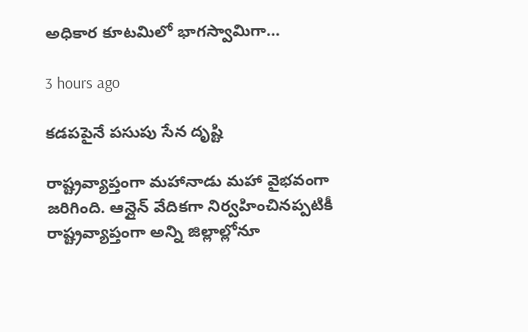అధికార కూటమిలో భాగస్వామిగా…

3 hours ago

క‌డ‌ప‌పైనే పసుపు సేన దృష్టి

రాష్ట్రవ్యాప్తంగా మహానాడు మహా వైభవంగా జరిగింది. ఆన్లైన్ వేదికగా నిర్వహించినప్పటికీ రాష్ట్రవ్యాప్తంగా అన్ని జిల్లాల్లోనూ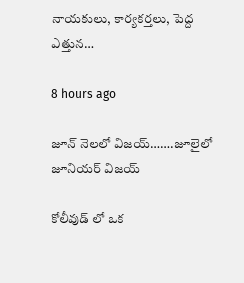నాయకులు, కార్యకర్తలు, పెద్ద ఎత్తున…

8 hours ago

జూన్ నెలలో విజయ్…….జూలైలో జూనియర్ విజయ్

కోలీవుడ్ లో ఒక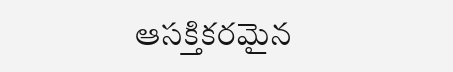ఆసక్తికరమైన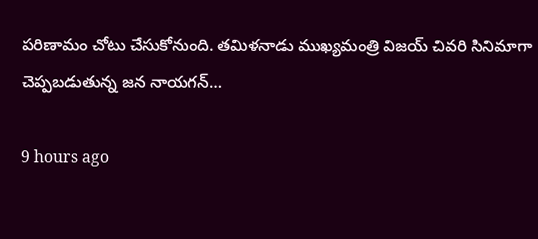పరిణామం చోటు చేసుకోనుంది. తమిళనాడు ముఖ్యమంత్రి విజయ్ చివరి సినిమాగా చెప్పబడుతున్న జన నాయగన్…

9 hours ago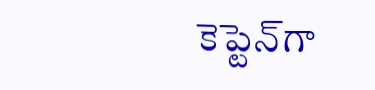కెప్టెన్‌గా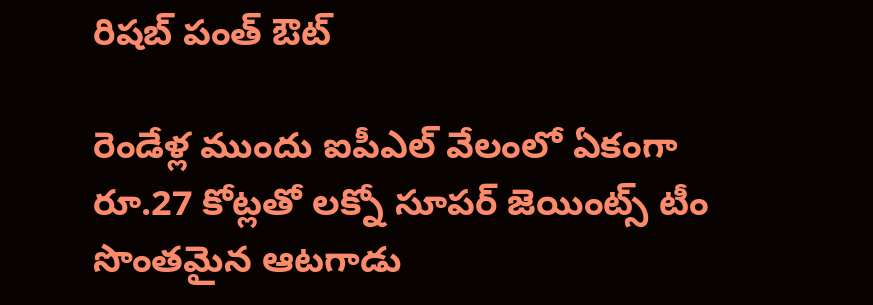రిష‌బ్ పంత్ ఔట్‌

రెండేళ్ల ముందు ఐపీఎల్ వేలంలో ఏకంగా రూ.27 కోట్ల‌తో ల‌క్నో సూప‌ర్ జెయింట్స్ టీం సొంత‌మైన ఆట‌గాడు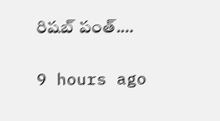రిష‌బ్ పంత్.…

9 hours ago